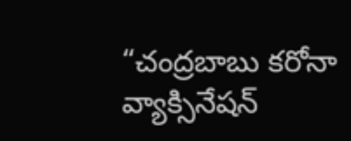“చంద్రబాబు కరోనా వ్యాక్సినేషన్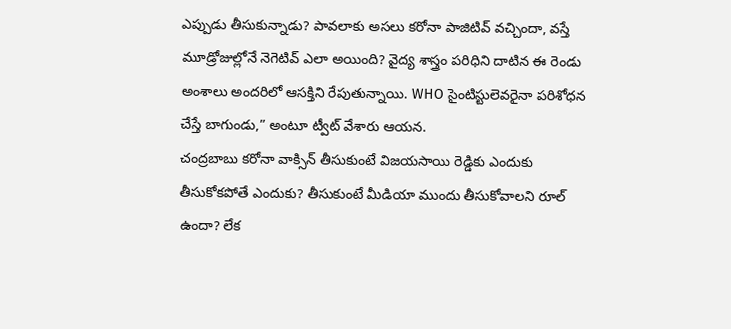ఎప్పుడు తీసుకున్నాడు? పావలాకు అసలు కరోనా పాజిటివ్ వచ్చిందా, వస్తే మూడ్రోజుల్లోనే నెగెటివ్ ఎలా అయింది? వైద్య శాస్త్రం పరిధిని దాటిన ఈ రెండు అంశాలు అందరిలో ఆసక్తిని రేపుతున్నాయి. WHO సైంటిస్టులెవరైనా పరిశోధన చేస్తే బాగుండు,” అంటూ ట్వీట్ వేశారు ఆయన.
చంద్రబాబు కరోనా వాక్సిన్ తీసుకుంటే విజయసాయి రెడ్డికు ఎందుకు తీసుకోకపోతే ఎందుకు? తీసుకుంటే మీడియా ముందు తీసుకోవాలని రూల్ ఉందా? లేక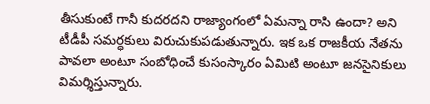తీసుకుంటే గానీ కుదరదని రాజ్యాంగంలో ఏమన్నా రాసి ఉందా? అని టీడీపీ సమర్ధకులు విరుచుకుపడుతున్నారు. ఇక ఒక రాజకీయ నేతను పావలా అంటూ సంబోధించే కుసంస్కారం ఏమిటి అంటూ జనసైనికులు విమర్శిస్తున్నారు.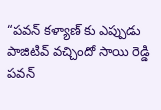“పవన్ కళ్యాణ్ కు ఎప్పుడు పాజిటివ్ వచ్చిందో సాయి రెడ్డి పవన్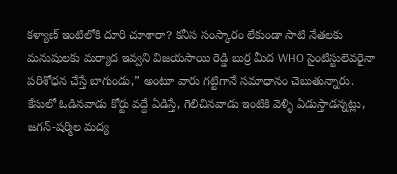కళ్యాణ్ ఇంటిలోకి దూరి చూశారా? కనీస సంస్కారం లేకుండా సాటి నేతలకు మనుషులకు మర్యాద ఇవ్వని విజయసాయి రెడ్డి బుర్ర మీద WHO సైంటిస్టులెవరైనా పరిశోధన చేస్తే బాగుండు,” అంటూ వారు గట్టిగానే సమాధానం చెబుతున్నారు.
కేసులో ఓడినవాడు కోర్టు వద్దే ఏడిస్తే, గెలిచినవాడు ఇంటికి వెళ్ళి ఏడుస్తాడన్నట్లు, జగన్-షర్మిల మద్య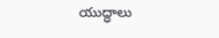యుద్ధాలు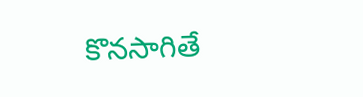కొనసాగితే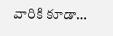వారికి కూడా…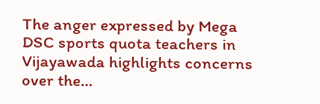The anger expressed by Mega DSC sports quota teachers in Vijayawada highlights concerns over the…